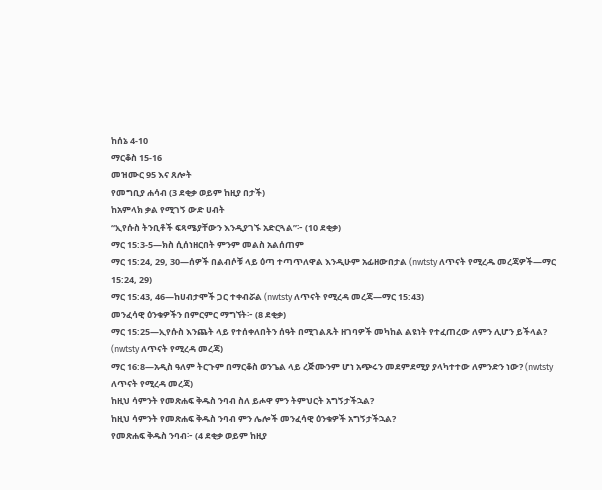ከሰኔ 4-10
ማርቆስ 15-16
መዝሙር 95 እና ጸሎት
የመግቢያ ሐሳብ (3 ደቂቃ ወይም ከዚያ በታች)
ከአምላክ ቃል የሚገኝ ውድ ሀብት
“ኢየሱስ ትንቢቶች ፍጻሜያቸውን እንዲያገኙ አድርጓል”፦ (10 ደቂቃ)
ማር 15:3-5—ክስ ሲሰነዘርበት ምንም መልስ አልሰጠም
ማር 15:24, 29, 30—ሰዎች በልብሶቹ ላይ ዕጣ ተጣጥለዋል እንዲሁም አፊዘውበታል (nwtsty ለጥናት የሚረዱ መረጃዎች—ማር 15:24, 29)
ማር 15:43, 46—ከሀብታሞች ጋር ተቀብሯል (nwtsty ለጥናት የሚረዳ መረጃ—ማር 15:43)
መንፈሳዊ ዕንቁዎችን በምርምር ማግኘት፦ (8 ደቂቃ)
ማር 15:25—ኢየሱስ እንጨት ላይ የተሰቀለበትን ሰዓት በሚገልጹት ዘገባዎች መካከል ልዩነት የተፈጠረው ለምን ሊሆን ይችላል? (nwtsty ለጥናት የሚረዳ መረጃ)
ማር 16:8—አዲስ ዓለም ትርጉም በማርቆስ ወንጌል ላይ ረጅሙንም ሆነ አጭሩን መደምደሚያ ያላካተተው ለምንድን ነው? (nwtsty ለጥናት የሚረዳ መረጃ)
ከዚህ ሳምንት የመጽሐፍ ቅዱስ ንባብ ስለ ይሖዋ ምን ትምህርት አግኝታችኋል?
ከዚህ ሳምንት የመጽሐፍ ቅዱስ ንባብ ምን ሌሎች መንፈሳዊ ዕንቁዎች አግኝታችኋል?
የመጽሐፍ ቅዱስ ንባብ፦ (4 ደቂቃ ወይም ከዚያ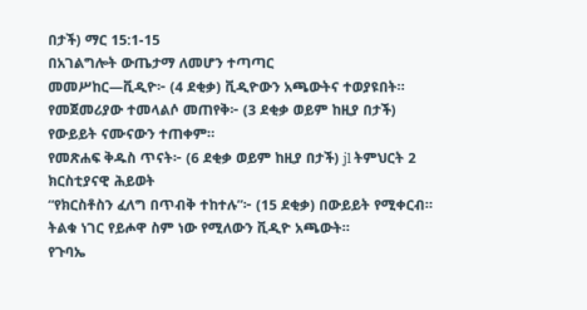በታች) ማር 15:1-15
በአገልግሎት ውጤታማ ለመሆን ተጣጣር
መመሥከር—ቪዲዮ፦ (4 ደቂቃ) ቪዲዮውን አጫውትና ተወያዩበት።
የመጀመሪያው ተመላልሶ መጠየቅ፦ (3 ደቂቃ ወይም ከዚያ በታች) የውይይት ናሙናውን ተጠቀም።
የመጽሐፍ ቅዱስ ጥናት፦ (6 ደቂቃ ወይም ከዚያ በታች) jl ትምህርት 2
ክርስቲያናዊ ሕይወት
“የክርስቶስን ፈለግ በጥብቅ ተከተሉ”፦ (15 ደቂቃ) በውይይት የሚቀርብ። ትልቁ ነገር የይሖዋ ስም ነው የሚለውን ቪዲዮ አጫውት።
የጉባኤ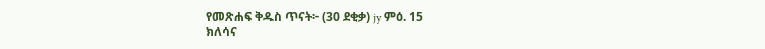የመጽሐፍ ቅዱስ ጥናት፦ (30 ደቂቃ) jy ምዕ. 15
ክለሳና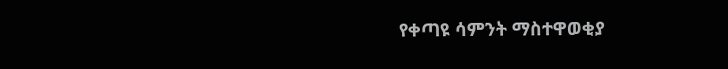የቀጣዩ ሳምንት ማስተዋወቂያ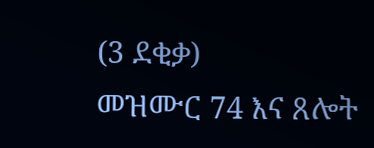(3 ደቂቃ)
መዝሙር 74 እና ጸሎት